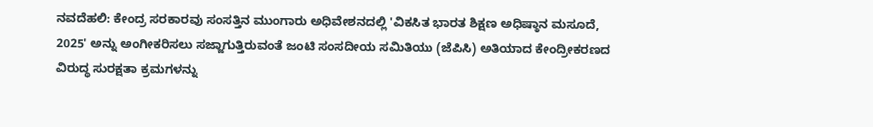ನವದೆಹಲಿ: ಕೇಂದ್ರ ಸರಕಾರವು ಸಂಸತ್ತಿನ ಮುಂಗಾರು ಅಧಿವೇಶನದಲ್ಲಿ 'ವಿಕಸಿತ ಭಾರತ ಶಿಕ್ಷಣ ಅಧಿಷ್ಠಾನ ಮಸೂದೆ, 2025' ಅನ್ನು ಅಂಗೀಕರಿಸಲು ಸಜ್ಜಾಗುತ್ತಿರುವಂತೆ ಜಂಟಿ ಸಂಸದೀಯ ಸಮಿತಿಯು (ಜೆಪಿಸಿ) ಅತಿಯಾದ ಕೇಂದ್ರೀಕರಣದ ವಿರುದ್ಧ ಸುರಕ್ಷತಾ ಕ್ರಮಗಳನ್ನು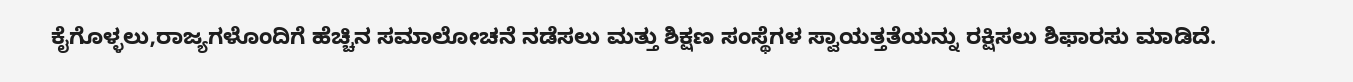ಕೈಗೊಳ್ಳಲು,ರಾಜ್ಯಗಳೊಂದಿಗೆ ಹೆಚ್ಚಿನ ಸಮಾಲೋಚನೆ ನಡೆಸಲು ಮತ್ತು ಶಿಕ್ಷಣ ಸಂಸ್ಥೆಗಳ ಸ್ವಾಯತ್ತತೆಯನ್ನು ರಕ್ಷಿಸಲು ಶಿಫಾರಸು ಮಾಡಿದೆ.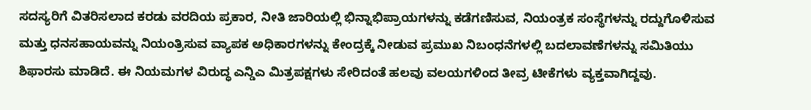ಸದಸ್ಯರಿಗೆ ವಿತರಿಸಲಾದ ಕರಡು ವರದಿಯ ಪ್ರಕಾರ, ನೀತಿ ಜಾರಿಯಲ್ಲಿ ಭಿನ್ನಾಭಿಪ್ರಾಯಗಳನ್ನು ಕಡೆಗಣಿಸುವ, ನಿಯಂತ್ರಕ ಸಂಸ್ಥೆಗಳನ್ನು ರದ್ದುಗೊಳಿಸುವ ಮತ್ತು ಧನಸಹಾಯವನ್ನು ನಿಯಂತ್ರಿಸುವ ವ್ಯಾಪಕ ಅಧಿಕಾರಗಳನ್ನು ಕೇಂದ್ರಕ್ಕೆ ನೀಡುವ ಪ್ರಮುಖ ನಿಬಂಧನೆಗಳಲ್ಲಿ ಬದಲಾವಣೆಗಳನ್ನು ಸಮಿತಿಯು ಶಿಫಾರಸು ಮಾಡಿದೆ. ಈ ನಿಯಮಗಳ ವಿರುದ್ಧ ಎನ್ಡಿಎ ಮಿತ್ರಪಕ್ಷಗಳು ಸೇರಿದಂತೆ ಹಲವು ವಲಯಗಳಿಂದ ತೀವ್ರ ಟೀಕೆಗಳು ವ್ಯಕ್ತವಾಗಿದ್ದವು.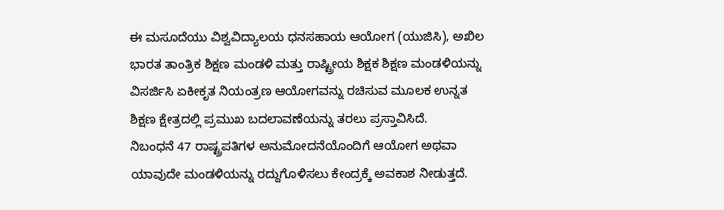ಈ ಮಸೂದೆಯು ವಿಶ್ವವಿದ್ಯಾಲಯ ಧನಸಹಾಯ ಆಯೋಗ (ಯುಜಿಸಿ), ಅಖಿಲ ಭಾರತ ತಾಂತ್ರಿಕ ಶಿಕ್ಷಣ ಮಂಡಳಿ ಮತ್ತು ರಾಷ್ಟ್ರೀಯ ಶಿಕ್ಷಕ ಶಿಕ್ಷಣ ಮಂಡಳಿಯನ್ನು ವಿಸರ್ಜಿಸಿ ಏಕೀಕೃತ ನಿಯಂತ್ರಣ ಆಯೋಗವನ್ನು ರಚಿಸುವ ಮೂಲಕ ಉನ್ನತ ಶಿಕ್ಷಣ ಕ್ಷೇತ್ರದಲ್ಲಿ ಪ್ರಮುಖ ಬದಲಾವಣೆಯನ್ನು ತರಲು ಪ್ರಸ್ತಾವಿಸಿದೆ.
ನಿಬಂಧನೆ 47 ರಾಷ್ಟ್ರಪತಿಗಳ ಅನುಮೋದನೆಯೊಂದಿಗೆ ಆಯೋಗ ಅಥವಾ ಯಾವುದೇ ಮಂಡಳಿಯನ್ನು ರದ್ದುಗೊಳಿಸಲು ಕೇಂದ್ರಕ್ಕೆ ಅವಕಾಶ ನೀಡುತ್ತದೆ.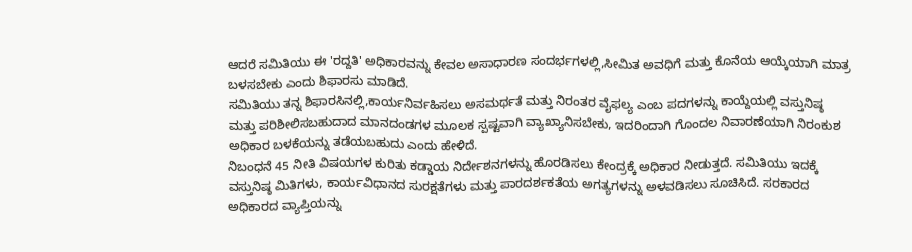ಆದರೆ ಸಮಿತಿಯು ಈ 'ರದ್ದತಿ' ಅಧಿಕಾರವನ್ನು ಕೇವಲ ಅಸಾಧಾರಣ ಸಂದರ್ಭಗಳಲ್ಲಿ,ಸೀಮಿತ ಅವಧಿಗೆ ಮತ್ತು ಕೊನೆಯ ಆಯ್ಕೆಯಾಗಿ ಮಾತ್ರ ಬಳಸಬೇಕು ಎಂದು ಶಿಫಾರಸು ಮಾಡಿದೆ.
ಸಮಿತಿಯು ತನ್ನ ಶಿಫಾರಸಿನಲ್ಲಿ,ಕಾರ್ಯನಿರ್ವಹಿಸಲು ಅಸಮರ್ಥತೆ ಮತ್ತು ನಿರಂತರ ವೈಫಲ್ಯ ಎಂಬ ಪದಗಳನ್ನು ಕಾಯ್ದೆಯಲ್ಲಿ ವಸ್ತುನಿಷ್ಠ ಮತ್ತು ಪರಿಶೀಲಿಸಬಹುದಾದ ಮಾನದಂಡಗಳ ಮೂಲಕ ಸ್ಪಷ್ಟವಾಗಿ ವ್ಯಾಖ್ಯಾನಿಸಬೇಕು, ಇದರಿಂದಾಗಿ ಗೊಂದಲ ನಿವಾರಣೆಯಾಗಿ ನಿರಂಕುಶ ಅಧಿಕಾರ ಬಳಕೆಯನ್ನು ತಡೆಯಬಹುದು ಎಂದು ಹೇಳಿದೆ.
ನಿಬಂಧನೆ 45 ನೀತಿ ವಿಷಯಗಳ ಕುರಿತು ಕಡ್ಡಾಯ ನಿರ್ದೇಶನಗಳನ್ನು ಹೊರಡಿಸಲು ಕೇಂದ್ರಕ್ಕೆ ಅಧಿಕಾರ ನೀಡುತ್ತದೆ. ಸಮಿತಿಯು ಇದಕ್ಕೆ ವಸ್ತುನಿಷ್ಠ ಮಿತಿಗಳು, ಕಾರ್ಯವಿಧಾನದ ಸುರಕ್ಷತೆಗಳು ಮತ್ತು ಪಾರದರ್ಶಕತೆಯ ಅಗತ್ಯಗಳನ್ನು ಅಳವಡಿಸಲು ಸೂಚಿಸಿದೆ. ಸರಕಾರದ ಅಧಿಕಾರದ ವ್ಯಾಪ್ತಿಯನ್ನು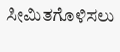ಸೀಮಿತಗೊಳಿಸಲು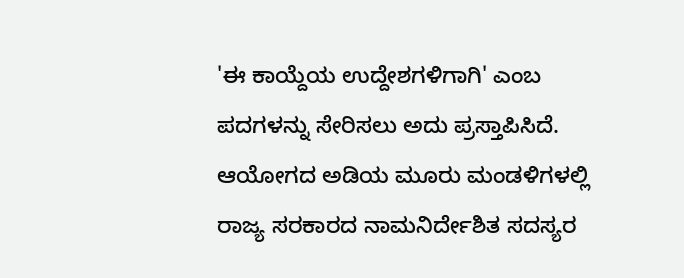'ಈ ಕಾಯ್ದೆಯ ಉದ್ದೇಶಗಳಿಗಾಗಿ' ಎಂಬ ಪದಗಳನ್ನು ಸೇರಿಸಲು ಅದು ಪ್ರಸ್ತಾಪಿಸಿದೆ.
ಆಯೋಗದ ಅಡಿಯ ಮೂರು ಮಂಡಳಿಗಳಲ್ಲಿ ರಾಜ್ಯ ಸರಕಾರದ ನಾಮನಿರ್ದೇಶಿತ ಸದಸ್ಯರ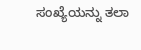ಸಂಖ್ಯೆಯನ್ನು ತಲಾ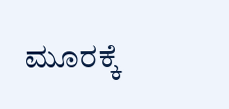ಮೂರಕ್ಕೆ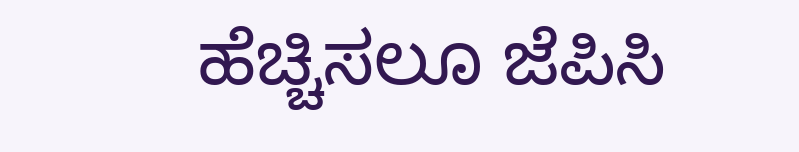ಹೆಚ್ಚಿಸಲೂ ಜೆಪಿಸಿ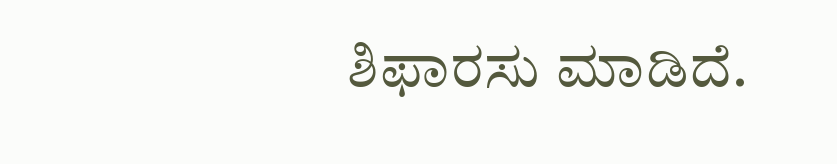ಶಿಫಾರಸು ಮಾಡಿದೆ.